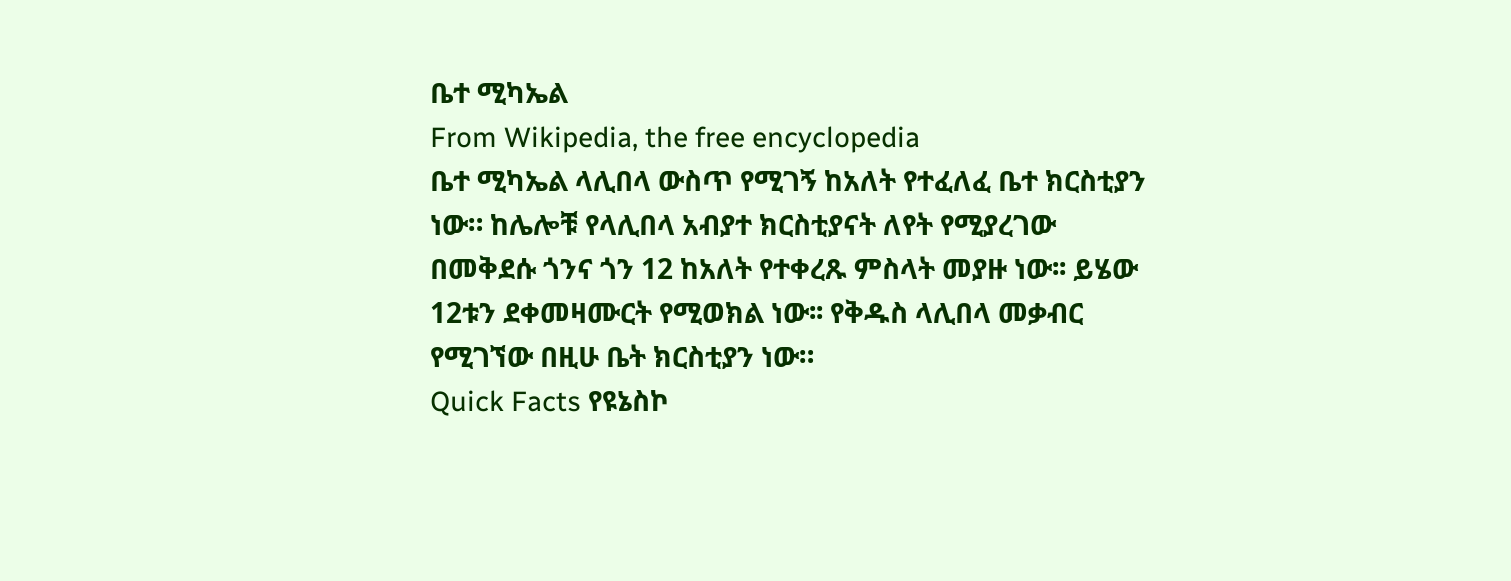ቤተ ሚካኤል
From Wikipedia, the free encyclopedia
ቤተ ሚካኤል ላሊበላ ውስጥ የሚገኝ ከአለት የተፈለፈ ቤተ ክርስቲያን ነው። ከሌሎቹ የላሊበላ አብያተ ክርስቲያናት ለየት የሚያረገው በመቅደሱ ጎንና ጎን 12 ከአለት የተቀረጹ ምስላት መያዙ ነው፡፡ ይሄው 12ቱን ደቀመዛሙርት የሚወክል ነው፡፡ የቅዱስ ላሊበላ መቃብር የሚገኘው በዚሁ ቤት ክርስቲያን ነው።
Quick Facts የዩኔስኮ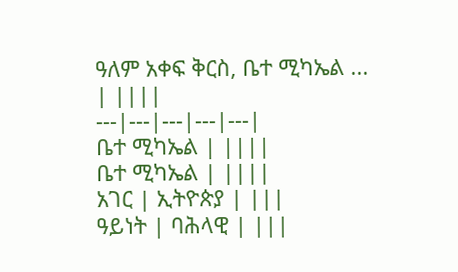ዓለም አቀፍ ቅርስ, ቤተ ሚካኤል ...
| ||||
---|---|---|---|---|
ቤተ ሚካኤል | ||||
ቤተ ሚካኤል | ||||
አገር | ኢትዮጵያ | |||
ዓይነት | ባሕላዊ | |||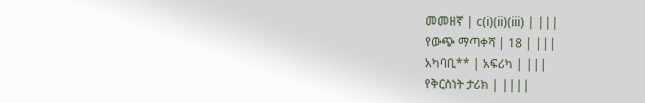መመዘኛ | c(i)(ii)(iii) | |||
የውጭ ማጣቀሻ | 18 | |||
አካባቢ** | አፍሪካ | |||
የቅርስነት ታሪክ | ||||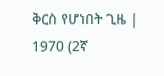ቅርስ የሆነበት ጊዜ | 1970 (2ኛ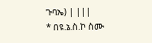ጉባኤ) | |||
* በዩ.ኔ.ስ.ኮ ስሙ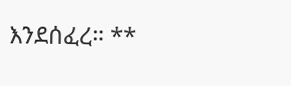እንደሰፈረ። **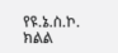የዩ.ኔ.ስ.ኮ. ክልል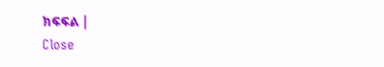ክፍፍል |
Close